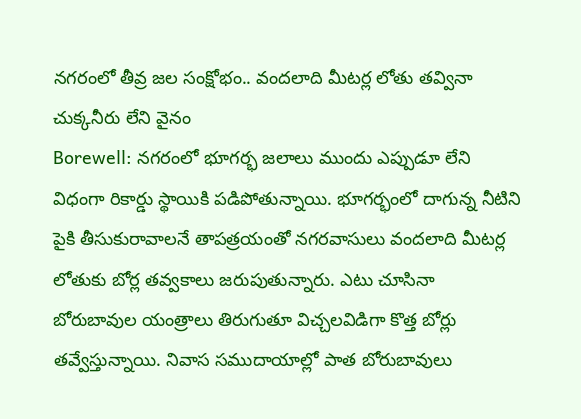నగరంలో తీవ్ర జల సంక్షోభం.. వందలాది మీటర్ల లోతు తవ్వినా చుక్కనీరు లేని వైనం
Borewell: నగరంలో భూగర్భ జలాలు ముందు ఎప్పుడూ లేని విధంగా రికార్డు స్థాయికి పడిపోతున్నాయి. భూగర్భంలో దాగున్న నీటిని పైకి తీసుకురావాలనే తాపత్రయంతో నగరవాసులు వందలాది మీటర్ల లోతుకు బోర్ల తవ్వకాలు జరుపుతున్నారు. ఎటు చూసినా బోరుబావుల యంత్రాలు తిరుగుతూ విచ్చలవిడిగా కొత్త బోర్లు తవ్వేస్తున్నాయి. నివాస సముదాయాల్లో పాత బోరుబావులు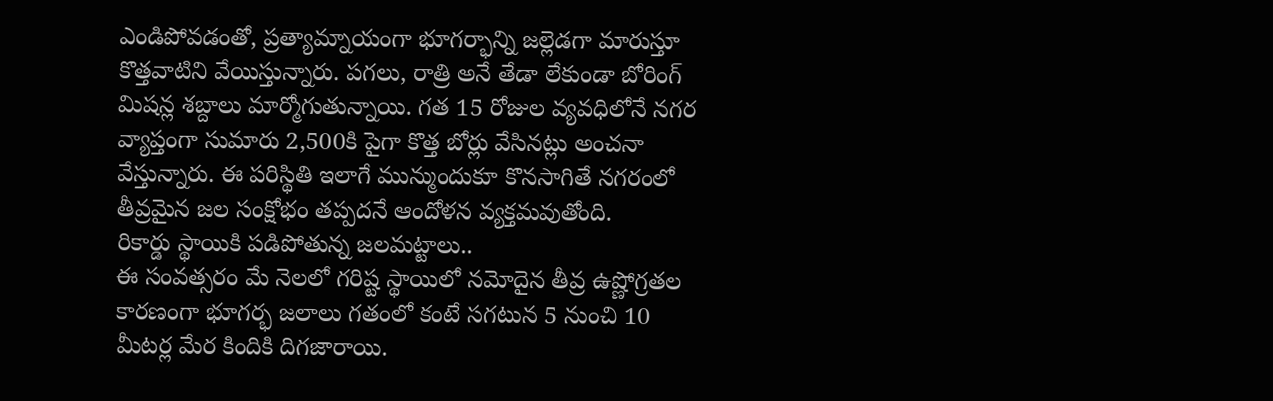ఎండిపోవడంతో, ప్రత్యామ్నాయంగా భూగర్భాన్ని జల్లెడగా మారుస్తూ కొత్తవాటిని వేయిస్తున్నారు. పగలు, రాత్రి అనే తేడా లేకుండా బోరింగ్ మిషన్ల శబ్దాలు మార్మోగుతున్నాయి. గత 15 రోజుల వ్యవధిలోనే నగర వ్యాప్తంగా సుమారు 2,500కి పైగా కొత్త బోర్లు వేసినట్లు అంచనా వేస్తున్నారు. ఈ పరిస్థితి ఇలాగే మున్ముందుకూ కొనసాగితే నగరంలో తీవ్రమైన జల సంక్షోభం తప్పదనే ఆందోళన వ్యక్తమవుతోంది.
రికార్డు స్థాయికి పడిపోతున్న జలమట్టాలు..
ఈ సంవత్సరం మే నెలలో గరిష్ట స్థాయిలో నమోదైన తీవ్ర ఉష్ణోగ్రతల కారణంగా భూగర్భ జలాలు గతంలో కంటే సగటున 5 నుంచి 10 మీటర్ల మేర కిందికి దిగజారాయి.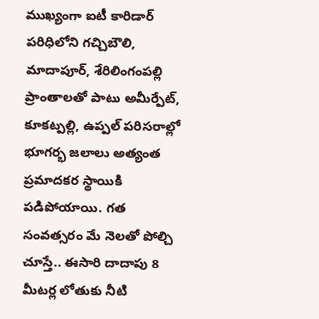ముఖ్యంగా ఐటీ కారిడార్ పరిధిలోని గచ్చిబౌలి, మాదాపూర్, శేరిలింగంపల్లి ప్రాంతాలతో పాటు అమీర్పేట్, కూకట్పల్లి, ఉప్పల్ పరిసరాల్లో భూగర్భ జలాలు అత్యంత ప్రమాదకర స్థాయికి పడిపోయాయి. గత సంవత్సరం మే నెలతో పోల్చి చూస్తే.. ఈసారి దాదాపు 8 మీటర్ల లోతుకు నీటి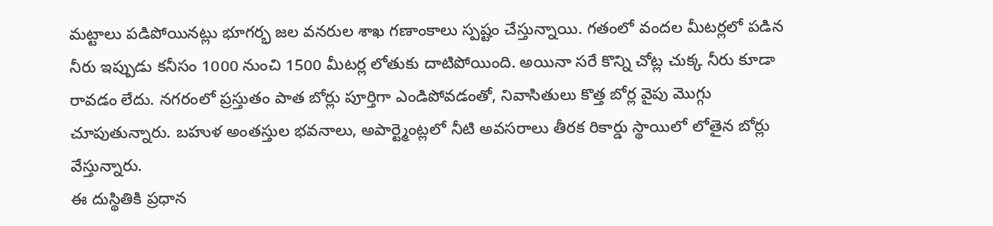మట్టాలు పడిపోయినట్లు భూగర్భ జల వనరుల శాఖ గణాంకాలు స్పష్టం చేస్తున్నాయి. గతంలో వందల మీటర్లలో పడిన నీరు ఇప్పుడు కనీసం 1000 నుంచి 1500 మీటర్ల లోతుకు దాటిపోయింది. అయినా సరే కొన్ని చోట్ల చుక్క నీరు కూడా రావడం లేదు. నగరంలో ప్రస్తుతం పాత బోర్లు పూర్తిగా ఎండిపోవడంతో, నివాసితులు కొత్త బోర్ల వైపు మొగ్గు చూపుతున్నారు. బహుళ అంతస్తుల భవనాలు, అపార్ట్మెంట్లలో నీటి అవసరాలు తీరక రికార్డు స్థాయిలో లోతైన బోర్లు వేస్తున్నారు.
ఈ దుస్థితికి ప్రధాన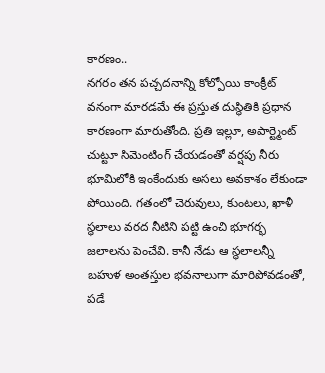కారణం..
నగరం తన పచ్చదనాన్ని కోల్పోయి కాంక్రీట్ వనంగా మారడమే ఈ ప్రస్తుత దుస్థితికి ప్రధాన కారణంగా మారుతోంది. ప్రతి ఇల్లూ, అపార్ట్మెంట్ చుట్టూ సిమెంటింగ్ చేయడంతో వర్షపు నీరు భూమిలోకి ఇంకేందుకు అసలు అవకాశం లేకుండా పోయింది. గతంలో చెరువులు, కుంటలు, ఖాళీ స్థలాలు వరద నీటిని పట్టి ఉంచి భూగర్భ జలాలను పెంచేవి. కానీ నేడు ఆ స్థలాలన్నీ బహుళ అంతస్తుల భవనాలుగా మారిపోవడంతో, పడే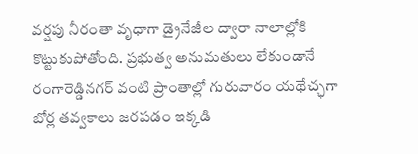వర్షపు నీరంతా వృధాగా డ్రైనేజీల ద్వారా నాలాల్లోకి కొట్టుకుపోతోంది. ప్రభుత్వ అనుమతులు లేకుండానే రంగారెడ్డినగర్ వంటి ప్రాంతాల్లో గురువారం యథేచ్ఛగా బోర్ల తవ్వకాలు జరపడం ఇక్కడి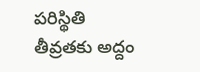పరిస్థితి తీవ్రతకు అద్దం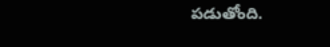పడుతోంది.